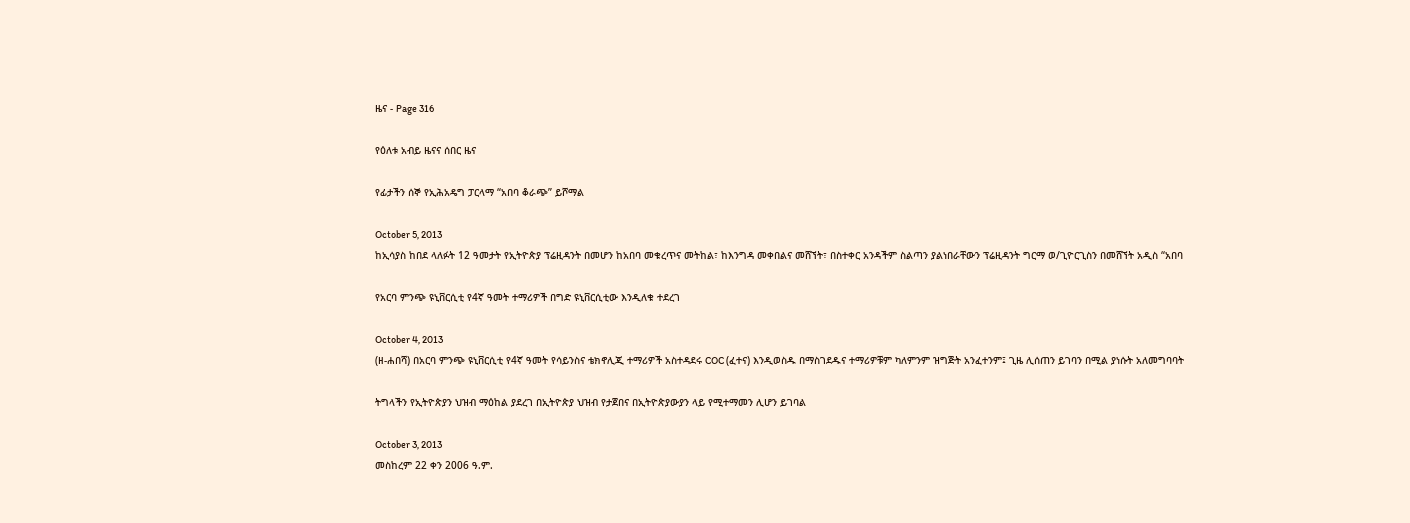ዜና - Page 316

የዕለቱ አብይ ዜናና ሰበር ዜና

የፊታችን ሰኞ የኢሕአዴግ ፓርላማ “አበባ ቆራጭ” ይሾማል

October 5, 2013
ከኢሳያስ ከበደ ላለፉት 12 ዓመታት የኢትዮጵያ ፕሬዚዳንት በመሆን ከአበባ መቁረጥና መትከል፣ ከእንግዳ መቀበልና መሸኘት፣ በስተቀር አንዳችም ስልጣን ያልነበራቸውን ፕሬዚዳንት ግርማ ወ/ጊዮርጊስን በመሸኘት አዲስ “አበባ

የአርባ ምንጭ ዩኒቨርሲቲ የ4ኛ ዓመት ተማሪዎች በግድ ዩኒቨርሲቲው እንዲለቁ ተደረገ

October 4, 2013
(ዘ-ሐበሻ) በአርባ ምንጭ ዩኒቨርሲቲ የ4ኛ ዓመት የሳይንስና ቴክኖሊጂ ተማሪዎች አስተዳደሩ COC (ፈተና) እንዲወስዱ በማስገደዱና ተማሪዎቹም ካለምንም ዝግጅት አንፈተንም፤ ጊዜ ሊሰጠን ይገባን በሚል ያነሱት አለመግባባት

ትግላችን የኢትዮጵያን ህዝብ ማዕከል ያደረገ በኢትዮጵያ ህዝብ የታጀበና በኢትዮጵያውያን ላይ የሚተማመን ሊሆን ይገባል

October 3, 2013
መስከረም 22 ቀን 2006 ዓ.ም.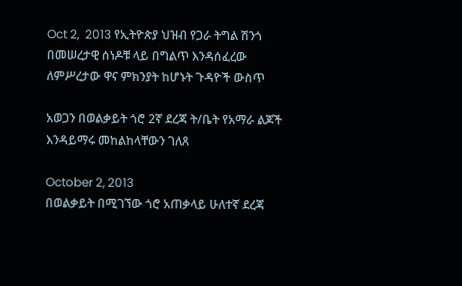Oct 2,  2013 የኢትዮጵያ ህዝብ የጋራ ትግል ሽንጎ በመሠረታዊ ሰነዶቹ ላይ በግልጥ እንዳሰፈረው ለምሥረታው ዋና ምክንያት ከሆኑት ጉዳዮች ውስጥ

አወጋን በወልቃይት ጎሮ 2ኛ ደረጃ ት/ቤት የአማራ ልጆች እንዳይማሩ መከልከላቸውን ገለጸ

October 2, 2013
በወልቃይት በሚገኘው ጎሮ አጠቃላይ ሁለተኛ ደረጃ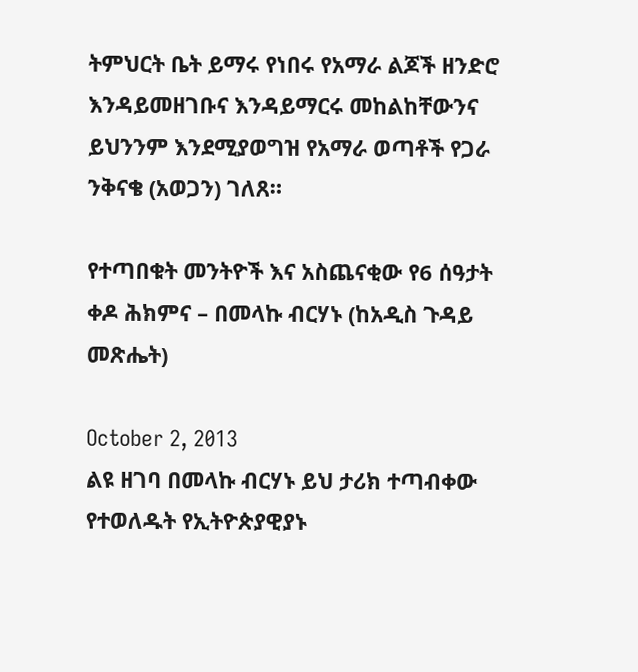ትምህርት ቤት ይማሩ የነበሩ የአማራ ልጆች ዘንድሮ እንዳይመዘገቡና እንዳይማርሩ መከልከቸውንና ይህንንም እንደሚያወግዝ የአማራ ወጣቶች የጋራ ንቅናቄ (አወጋን) ገለጸ።

የተጣበቁት መንትዮች እና አስጨናቂው የ6 ሰዓታት ቀዶ ሕክምና – በመላኩ ብርሃኑ (ከአዲስ ጉዳይ መጽሔት)

October 2, 2013
ልዩ ዘገባ በመላኩ ብርሃኑ ይህ ታሪክ ተጣብቀው የተወለዱት የኢትዮጵያዊያኑ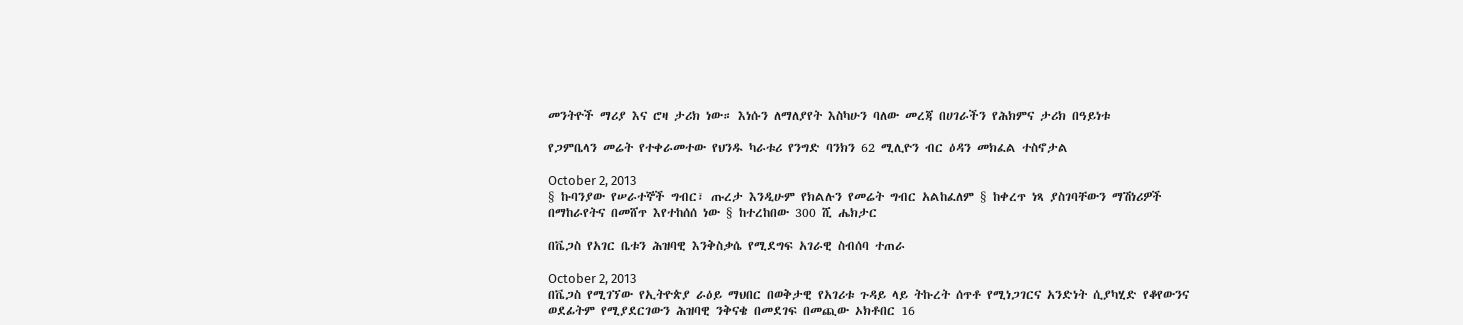መንትዮች ማሪያ እና ሮዛ ታሪክ ነው። እነሱን ለማለያየት እስካሁን ባለው መረጃ በሀገራችን የሕክምና ታሪክ በዓይነቱ

የጋምቤላን መሬት የተቀራመተው የህንዱ ካራቱሪ የንግድ ባንክን 62 ሚሊዮን ብር ዕዳን መክፈል ተስኖታል

October 2, 2013
§ ኩባንያው የሠራተኞች ግብር፣ ጡረታ እንዲሁም የክልሉን የመሬት ግብር አልከፈለም § ከቀረጥ ነጻ ያስገባቸውን ማሽነሪዎች በማከራየትና በመሸጥ እየተከሰሰ ነው § ከተረከበው 300 ሺ ሔክታር

በቬጋስ የአገር ቤቱን ሕዝባዊ እንቅስቃሴ የሚደግፍ አገራዊ ስብሰባ ተጠራ

October 2, 2013
በቬጋስ የሚገኘው የኢትዮጵያ ራዕይ ማህበር በወቅታዊ የአገሪቱ ጉዳይ ላይ ትኩረት ሰጥቶ የሚነጋገርና አንድነት ሲያካሂድ የቆየውንና ወደፊትም የሚያደርገውን ሕዝባዊ ንቅናቄ በመደገፍ በመጪው ኦክቶበር 16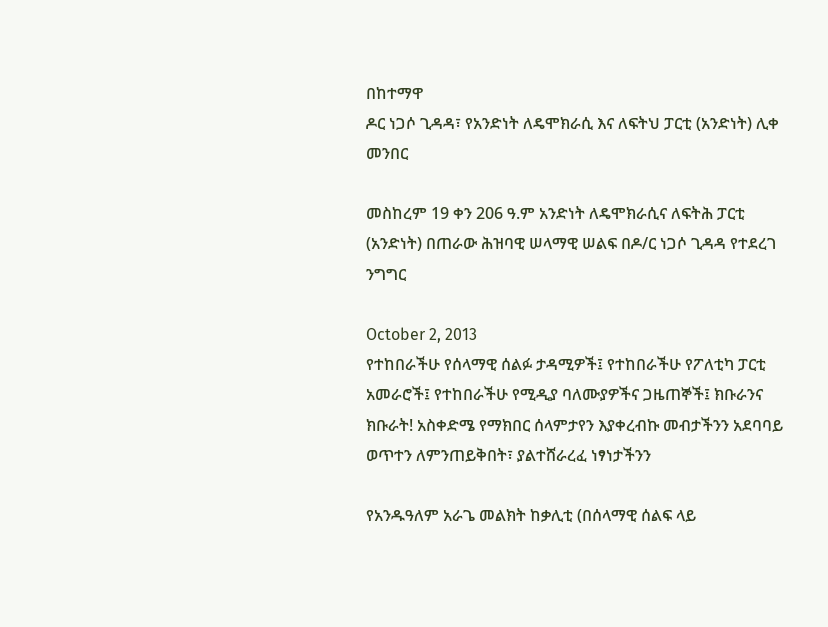በከተማዋ
ዶር ነጋሶ ጊዳዳ፣ የአንድነት ለዴሞክራሲ እና ለፍትህ ፓርቲ (አንድነት) ሊቀ መንበር

መስከረም 19 ቀን 206 ዓ.ም አንድነት ለዴሞክራሲና ለፍትሕ ፓርቲ (አንድነት) በጠራው ሕዝባዊ ሠላማዊ ሠልፍ በዶ/ር ነጋሶ ጊዳዳ የተደረገ ንግግር

October 2, 2013
የተከበራችሁ የሰላማዊ ሰልፉ ታዳሚዎች፤ የተከበራችሁ የፖለቲካ ፓርቲ አመራሮች፤ የተከበራችሁ የሚዲያ ባለሙያዎችና ጋዜጠኞች፤ ክቡራንና ክቡራት! አስቀድሜ የማክበር ሰላምታየን እያቀረብኩ መብታችንን አደባባይ ወጥተን ለምንጠይቅበት፣ ያልተሸራረፈ ነፃነታችንን

የአንዱዓለም አራጌ መልክት ከቃሊቲ (በሰላማዊ ሰልፍ ላይ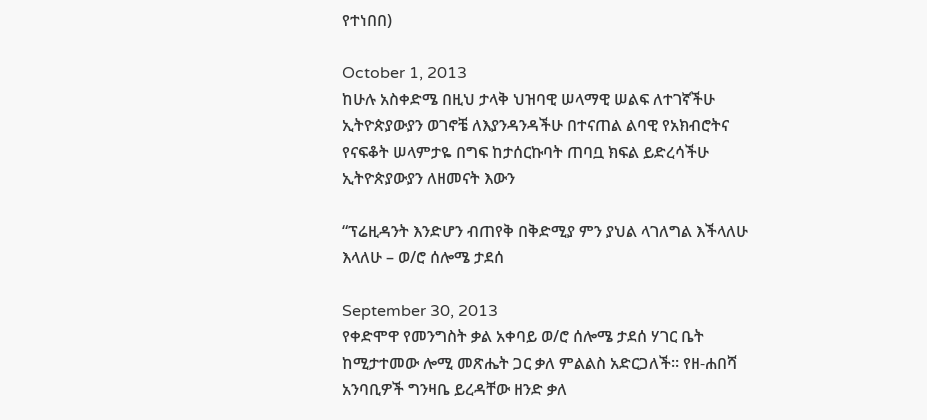የተነበበ)

October 1, 2013
ከሁሉ አስቀድሜ በዚህ ታላቅ ህዝባዊ ሠላማዊ ሠልፍ ለተገኛችሁ ኢትዮጵያውያን ወገኖቼ ለእያንዳንዳችሁ በተናጠል ልባዊ የአክብሮትና የናፍቆት ሠላምታዬ በግፍ ከታሰርኩባት ጠባቧ ክፍል ይድረሳችሁ ኢትዮጵያውያን ለዘመናት እውን

“ፕሬዚዳንት እንድሆን ብጠየቅ በቅድሚያ ምን ያህል ላገለግል እችላለሁ እላለሁ – ወ/ሮ ሰሎሜ ታደሰ

September 30, 2013
የቀድሞዋ የመንግስት ቃል አቀባይ ወ/ሮ ሰሎሜ ታደሰ ሃገር ቤት ከሚታተመው ሎሚ መጽሔት ጋር ቃለ ምልልስ አድርጋለች። የዘ-ሐበሻ አንባቢዎች ግንዛቤ ይረዳቸው ዘንድ ቃለ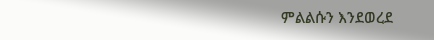ምልልሱን እንደወረደ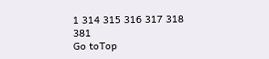1 314 315 316 317 318 381
Go toTop